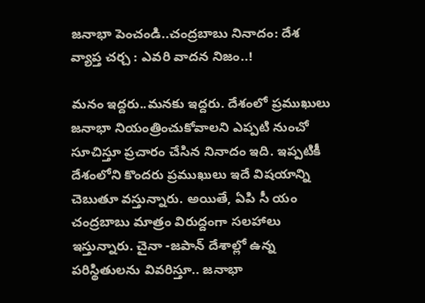జ‌నాభా పెంచండి..చంద్ర‌బాబు నినాదం: దేశ వ్యాప్త చ‌ర్చ : ఎవ‌రి వాద‌న నిజం..!

మ‌నం ఇద్ద‌రు..మ‌న‌కు ఇద్ద‌రు. దేశంలో ప్ర‌ముఖులు జ‌నాభా నియంత్రించుకోవాల‌ని ఎప్ప‌టి నుంచో సూచిస్తూ ప్ర‌చారం చేసిన నినాదం ఇది. ఇప్ప‌టికీ దేశంలోని కొంద‌రు ప్ర‌ముఖులు ఇదే విష‌యాన్ని చెబుతూ వ‌స్తున్నారు. అయితే, ఏపి సీ యం చంద్ర‌బాబు మాత్రం విరుద్దంగా స‌ల‌హాలు ఇస్తున్నారు. చైనా -జ‌పాన్ దేశాల్లో ఉన్న ప‌రిస్థితుల‌ను వివ‌రిస్తూ.. జ‌నాభా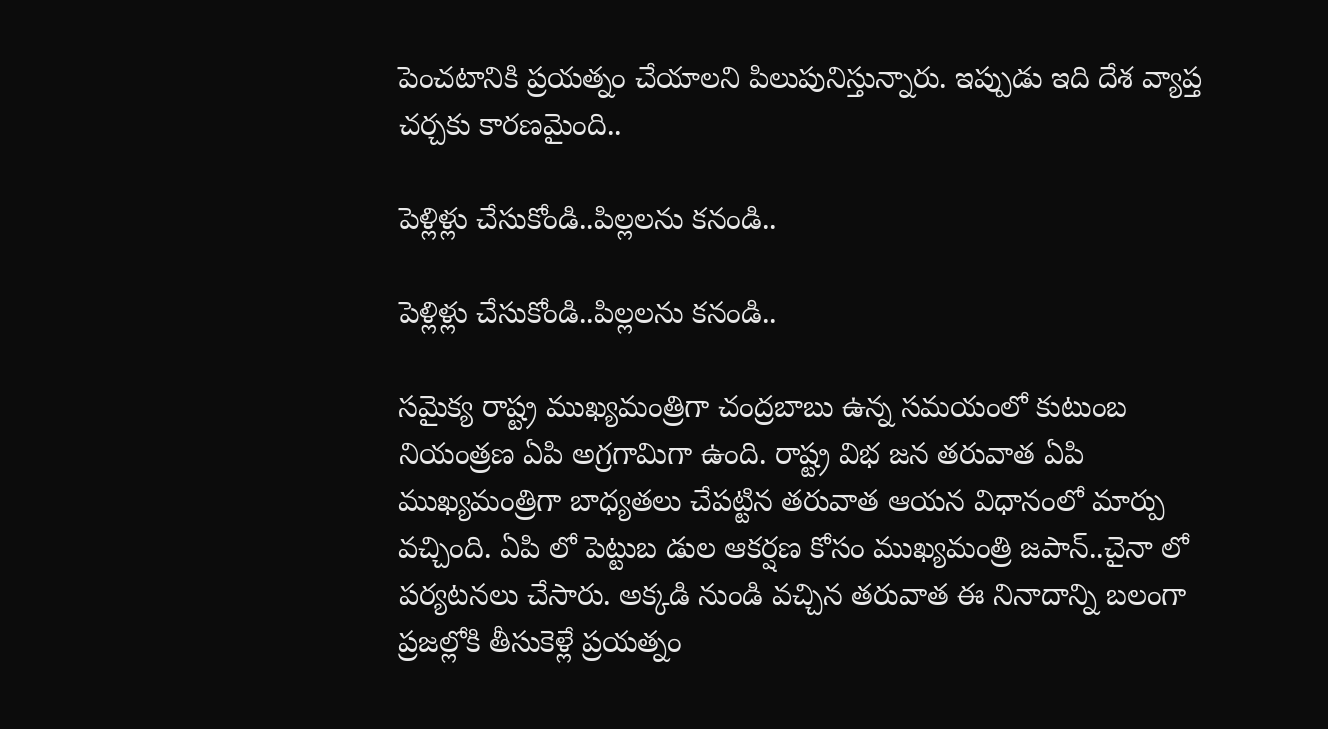పెంచ‌టానికి ప్ర‌య‌త్నం చేయాల‌ని పిలుపునిస్తున్నారు. ఇప్పుడు ఇది దేశ వ్యాప్త చ‌ర్చ‌కు కార‌ణ‌మైంది..

పెళ్లిళ్లు చేసుకోండి..పిల్ల‌లను క‌నండి..

పెళ్లిళ్లు చేసుకోండి..పిల్ల‌లను క‌నండి..

స‌మైక్య రాష్ట్ర ముఖ్య‌మంత్రిగా చంద్ర‌బాబు ఉన్న స‌మ‌యంలో కుటుంబ నియంత్ర‌ణ ఏపి అగ్ర‌గామిగా ఉంది. రాష్ట్ర విభ జ‌న త‌రువాత ఏపి ముఖ్య‌మంత్రిగా బాధ్య‌త‌లు చేప‌ట్టిన త‌రువాత ఆయ‌న విధానంలో మార్పు వ‌చ్చింది. ఏపి లో పెట్టుబ డుల ఆక‌ర్ష‌ణ కోసం ముఖ్య‌మంత్రి జ‌పాన్..చైనా లో ప‌ర్య‌ట‌న‌లు చేసారు. అక్క‌డి నుండి వ‌చ్చిన త‌రువాత ఈ నినాదాన్ని బ‌లంగా ప్ర‌జ‌ల్లోకి తీసుకెళ్లే ప్ర‌య‌త్నం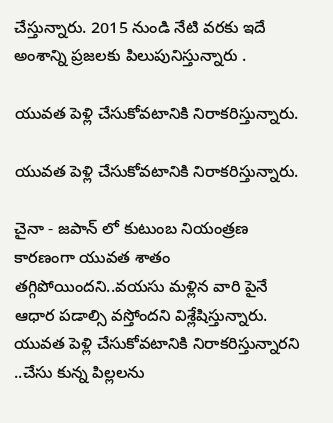చేస్తున్నారు. 2015 నుండి నేటి వ‌ర‌కు ఇదే అంశాన్ని ప్ర‌జ‌ల‌కు పిలుపునిస్తున్నారు .

యువ‌త పెళ్లి చేసుకోవ‌టానికి నిరాక‌రిస్తున్నారు.

యువ‌త పెళ్లి చేసుకోవ‌టానికి నిరాక‌రిస్తున్నారు.

చైనా - జ‌పాన్ లో కుటుంబ నియంత్ర‌ణ కార‌ణంగా యువ‌త శాతం త‌గ్గిపోయింద‌ని..వ‌య‌సు మ‌ళ్లిన వారి పైనే ఆధార పడాల్సి వ‌స్తోంద‌ని విశ్లేషిస్తున్నారు. యువ‌త పెళ్లి చేసుకోవ‌టానికి నిరాక‌రిస్తున్నార‌ని ..చేసు కున్న పిల్ల‌ల‌ను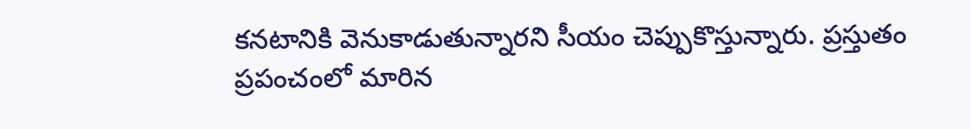క‌న‌టానికి వెనుకాడుతున్నార‌ని సీయం చెప్పుకొస్తున్నారు. ప్ర‌స్తుతం ప్ర‌పంచంలో మారిన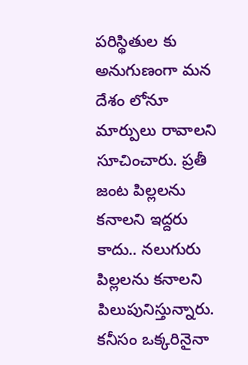ప‌రిస్థితుల కు అనుగుణంగా మ‌న దేశం లోనూ మార్పులు రావాల‌ని సూచించారు. ప్ర‌తీ జంట పిల్ల‌ల‌ను క‌నాల‌ని ఇద్ద‌రు కాదు.. న‌లుగురు పిల్ల‌ల‌ను క‌నాల‌ని పిలుపునిస్తున్నారు. క‌నీసం ఒక్కరినైనా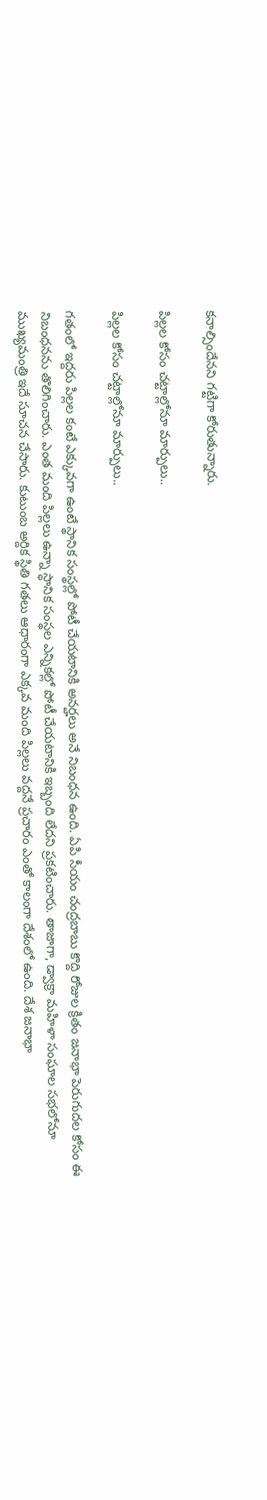కనాల్సిందేన‌ని గ‌ట్టిగా కోరుతున్నారు.

పిల్ల‌ల కోసం చ‌ట్టాల్లోనూ మార్పులు..

పిల్ల‌ల కోసం చ‌ట్టాల్లోనూ మార్పులు..

గ‌తంలో ఇద్ద‌రు పిల్ల‌ల కంటే ఎక్కువ‌గా ఉంటే స్థానిక సంస్థ‌ల్లో పోటీ చేయ‌టానికి అన‌ర్హ‌లు అనే నిబంధ‌న ఉంది. ఏపి సీయం చంద్ర‌బాబు కొద్ది రోజుల క్రితం జ‌నాభా పెరుగుద‌ల కోసం ఈ నిబంధ‌న‌ను తొలిగించారు. ఎంత మంది పిల్ల‌లు ఉన్నా స్ధానిక సంస్థ‌ల ఎన్నిక‌ల్లో పోటీ చేయ‌టానికి ఇబ్బంది లేద‌ని ప్ర‌క‌టించారు. తాజాగా, డ్వాక్రా మ‌హిళా సంఘాల స‌భ‌లోనూ ముఖ్య‌మంత్రి ఇదే సూచ‌న చేసారు. కుటుంబ అర్దిక స్థితి గ‌త‌లు ఆధారంగా ఎక్క‌వ మంది పిల్ల‌లు వ‌ద్ద‌నే ప్ర‌చారం ఎంతో కాలంగా దేశంలో ఉంది. దేశ జ‌నాభా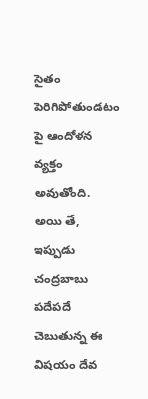సైతం పెరిగిపోతుండ‌టం పై ఆందోళ‌న వ్య‌క్తం అవుతోంది. అయి తే, ఇప్పుడు చంద్ర‌బాబు ప‌దేప‌దే చెబుతున్న ఈ విష‌యం దేవ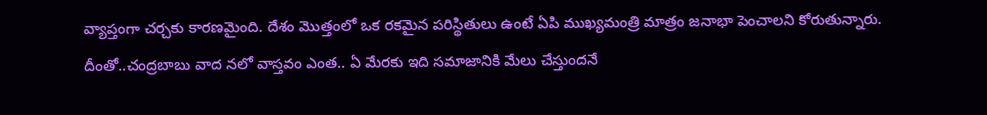వ్యాప్తంగా చ‌ర్చ‌కు కార‌ణ‌మైంది. దేశం మొత్తంలో ఒక ర‌క‌మైన ప‌రిస్థితులు ఉంటే ఏపి ముఖ్య‌మంత్రి మాత్రం జ‌నాభా పెంచాల‌ని కోరుతున్నారు. దీంతో..చంద్ర‌బాబు వాద న‌లో వాస్త‌వం ఎంత‌.. ఏ మేర‌కు ఇది స‌మాజానికి మేలు చేస్తుంద‌నే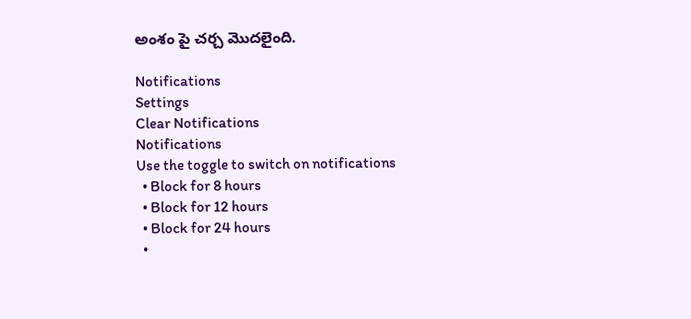అంశం పై చ‌ర్చ మొద‌లైంది.

Notifications
Settings
Clear Notifications
Notifications
Use the toggle to switch on notifications
  • Block for 8 hours
  • Block for 12 hours
  • Block for 24 hours
  •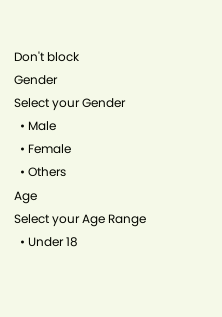Don't block
Gender
Select your Gender
  • Male
  • Female
  • Others
Age
Select your Age Range
  • Under 18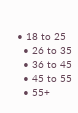• 18 to 25
  • 26 to 35
  • 36 to 45
  • 45 to 55
  • 55+